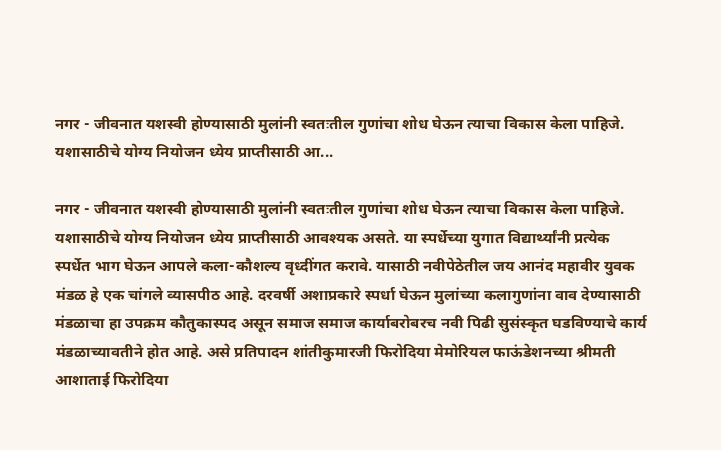नगर - जीवनात यशस्वी होण्यासाठी मुलांनी स्वतःतील गुणांचा शोध घेऊन त्याचा विकास केला पाहिजे. यशासाठीचे योग्य नियोजन ध्येय प्राप्तीसाठी आ...

नगर - जीवनात यशस्वी होण्यासाठी मुलांनी स्वतःतील गुणांचा शोध घेऊन त्याचा विकास केला पाहिजे. यशासाठीचे योग्य नियोजन ध्येय प्राप्तीसाठी आवश्यक असते. या स्पर्धेच्या युगात विद्यार्थ्यांनी प्रत्येक स्पर्धेत भाग घेऊन आपले कला-कौशल्य वृध्दींगत करावे. यासाठी नवीपेठेतील जय आनंद महावीर युवक मंडळ हे एक चांगले व्यासपीठ आहे. दरवर्षी अशाप्रकारे स्पर्धा घेऊन मुलांच्या कलागुणांना वाव देण्यासाठी मंडळाचा हा उपक्रम कौतुकास्पद असून समाज समाज कार्याबरोबरच नवी पिढी सुसंस्कृत घडविण्याचे कार्य मंडळाच्यावतीने होत आहे. असे प्रतिपादन शांतीकुमारजी फिरोदिया मेमोरियल फाऊंडेशनच्या श्रीमती आशाताई फिरोदिया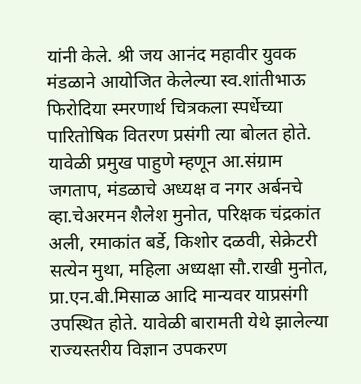यांनी केले. श्री जय आनंद महावीर युवक मंडळाने आयोजित केलेल्या स्व.शांतीभाऊ फिरोदिया स्मरणार्थ चित्रकला स्पर्धेच्या पारितोषिक वितरण प्रसंगी त्या बोलत होते.
यावेळी प्रमुख पाहुणे म्हणून आ.संग्राम जगताप, मंडळाचे अध्यक्ष व नगर अर्बनचे व्हा.चेअरमन शैलेश मुनोत, परिक्षक चंद्रकांत अली, रमाकांत बर्डे, किशोर दळवी, सेक्रेटरी सत्येन मुथा, महिला अध्यक्षा सौ.राखी मुनोत, प्रा.एन.बी.मिसाळ आदि मान्यवर याप्रसंगी उपस्थित होते. यावेळी बारामती येथे झालेल्या राज्यस्तरीय विज्ञान उपकरण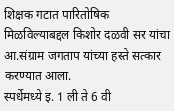शिक्षक गटात पारितोषिक मिळविल्याबद्दल किशोर दळवी सर यांचा आ.संग्राम जगताप यांच्या हस्ते सत्कार करण्यात आला.
स्पर्धेमध्ये इ. 1 ली ते 6 वी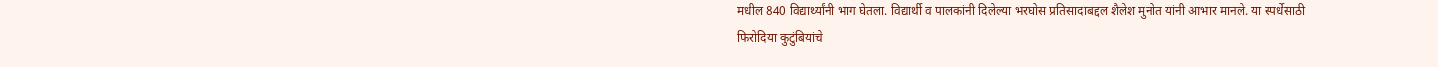मधील 840 विद्यार्थ्यांनी भाग घेतला. विद्यार्थी व पालकांनी दिलेल्या भरघोस प्रतिसादाबद्दल शैलेश मुनोत यांनी आभार मानले. या स्पर्धेसाठी फिरोदिया कुटुंबियांचे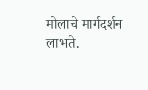मोलाचे मार्गदर्शन लाभते.